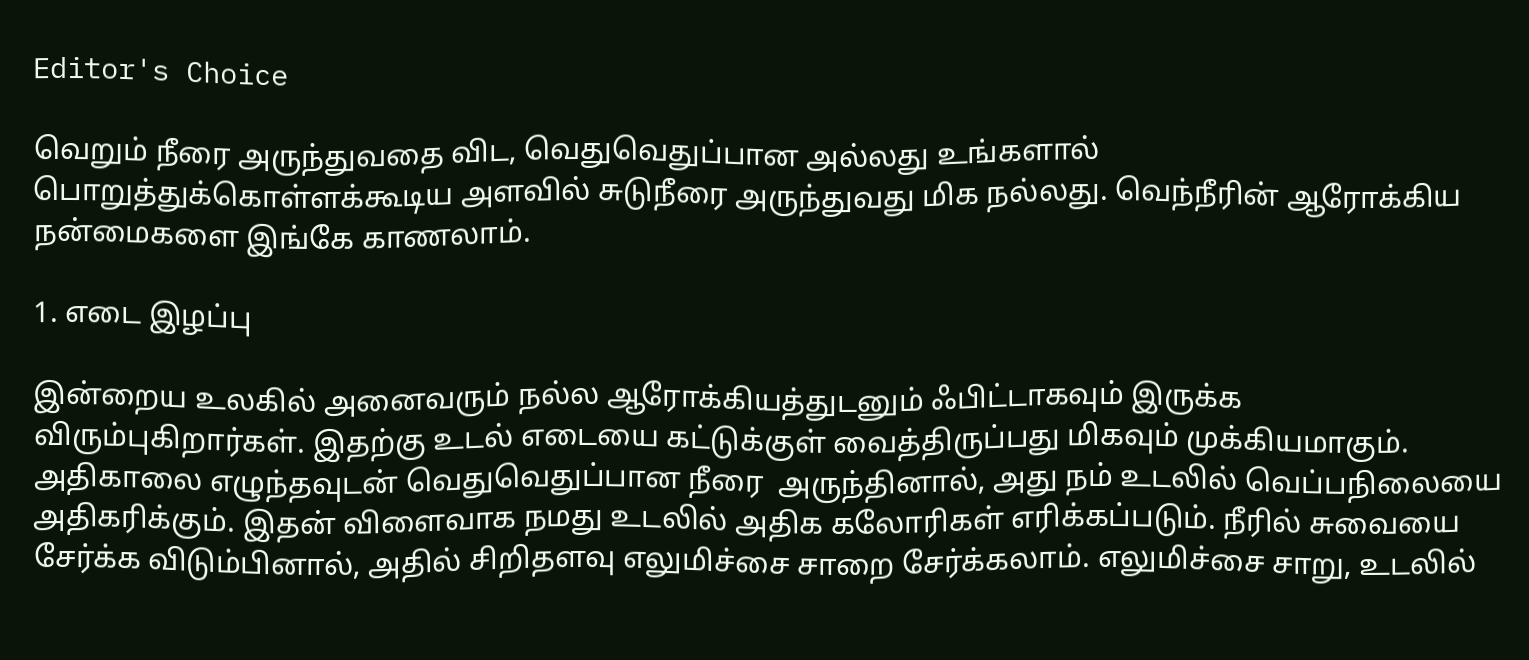Editor's Choice

வெறும் நீரை அருந்துவதை விட, வெதுவெதுப்பான அல்லது உங்களால் பொறுத்துக்கொள்ளக்கூடிய அளவில் சுடுநீரை அருந்துவது மிக நல்லது. வெந்நீரின் ஆரோக்கிய நன்மைகளை இங்கே காணலாம்.

1. எடை இழப்பு

இன்றைய உலகில் அனைவரும் நல்ல ஆரோக்கியத்துடனும் ஃபிட்டாகவும் இருக்க விரும்புகிறார்கள். இதற்கு உடல் எடையை கட்டுக்குள் வைத்திருப்பது மிகவும் முக்கியமாகும். அதிகாலை எழுந்தவுடன் வெதுவெதுப்பான நீரை  அருந்தினால், அது நம் உடலில் வெப்பநிலையை அதிகரிக்கும். இதன் விளைவாக நமது உடலில் அதிக கலோரிகள் எரிக்கப்படும். நீரில் சுவையை சேர்க்க விடும்பினால், அதில் சிறிதளவு எலுமிச்சை சாறை சேர்க்கலாம். எலுமிச்சை சாறு, உடலில்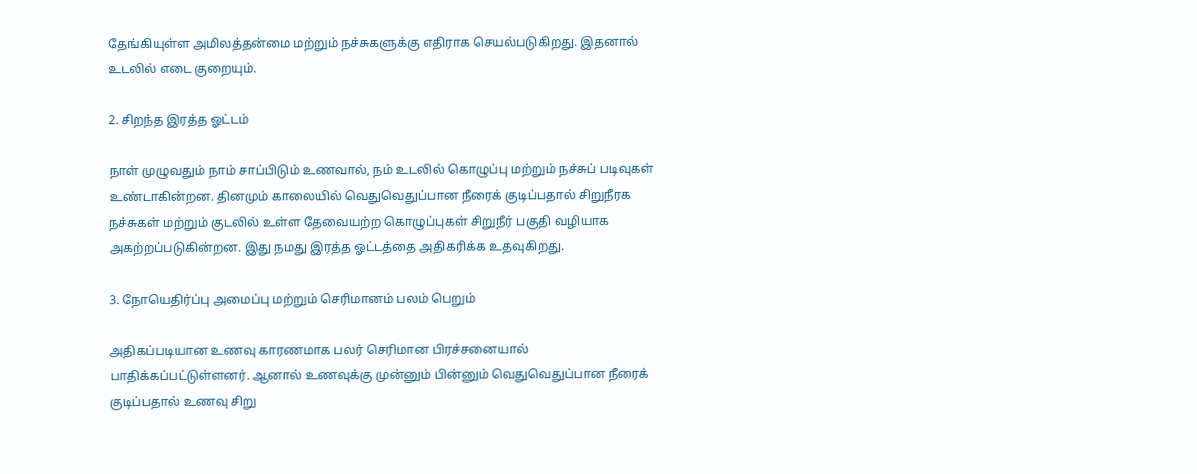தேங்கியுள்ள அமிலத்தன்மை மற்றும் நச்சுகளுக்கு எதிராக செயல்படுகிறது. இதனால் உடலில் எடை குறையும்.

2. சிறந்த இரத்த ஓட்டம்

நாள் முழுவதும் நாம் சாப்பிடும் உணவால், நம் உடலில் கொழுப்பு மற்றும் நச்சுப் படிவுகள் உண்டாகின்றன. தினமும் காலையில் வெதுவெதுப்பான நீரைக் குடிப்பதால் சிறுநீரக நச்சுகள் மற்றும் குடலில் உள்ள தேவையற்ற கொழுப்புகள் சிறுநீர் பகுதி வழியாக அகற்றப்படுகின்றன. இது நமது இரத்த ஓட்டத்தை அதிகரிக்க உதவுகிறது.

3. நோயெதிர்ப்பு அமைப்பு மற்றும் செரிமானம் பலம் பெறும்

அதிகப்படியான உணவு காரணமாக பலர் செரிமான பிரச்சனையால் பாதிக்கப்பட்டுள்ளனர். ஆனால் உணவுக்கு முன்னும் பின்னும் வெதுவெதுப்பான நீரைக் குடிப்பதால் உணவு சிறு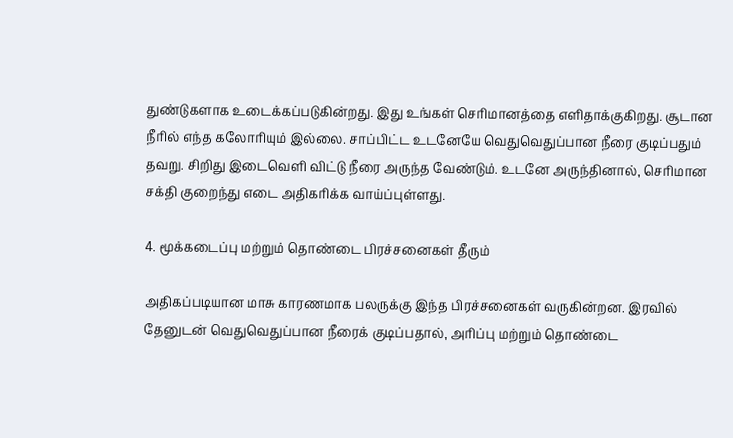துண்டுகளாக உடைக்கப்படுகின்றது. இது உங்கள் செரிமானத்தை எளிதாக்குகிறது. சூடான நீரில் எந்த கலோரியும் இல்லை. சாப்பிட்ட உடனேயே வெதுவெதுப்பான நீரை குடிப்பதும் தவறு. சிறிது இடைவெளி விட்டு நீரை அருந்த வேண்டும். உடனே அருந்தினால், செரிமான சக்தி குறைந்து எடை அதிகரிக்க வாய்ப்புள்ளது.

4. மூக்கடைப்பு மற்றும் தொண்டை பிரச்சனைகள் தீரும்

அதிகப்படியான மாசு காரணமாக பலருக்கு இந்த பிரச்சனைகள் வருகின்றன. இரவில் தேனுடன் வெதுவெதுப்பான நீரைக் குடிப்பதால், அரிப்பு மற்றும் தொண்டை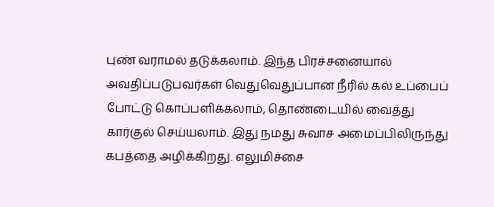புண் வராமல் தடுக்கலாம். இந்த பிரச்சனையால் அவதிப்படுபவர்கள் வெதுவெதுப்பான நீரில் கல் உப்பைப் போட்டு கொப்பளிக்கலாம், தொண்டையில் வைத்து கார்குல் செய்யலாம். இது நமது சுவாச அமைப்பிலிருந்து கபத்தை அழிக்கிறது. எலுமிச்சை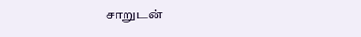சாறுடன்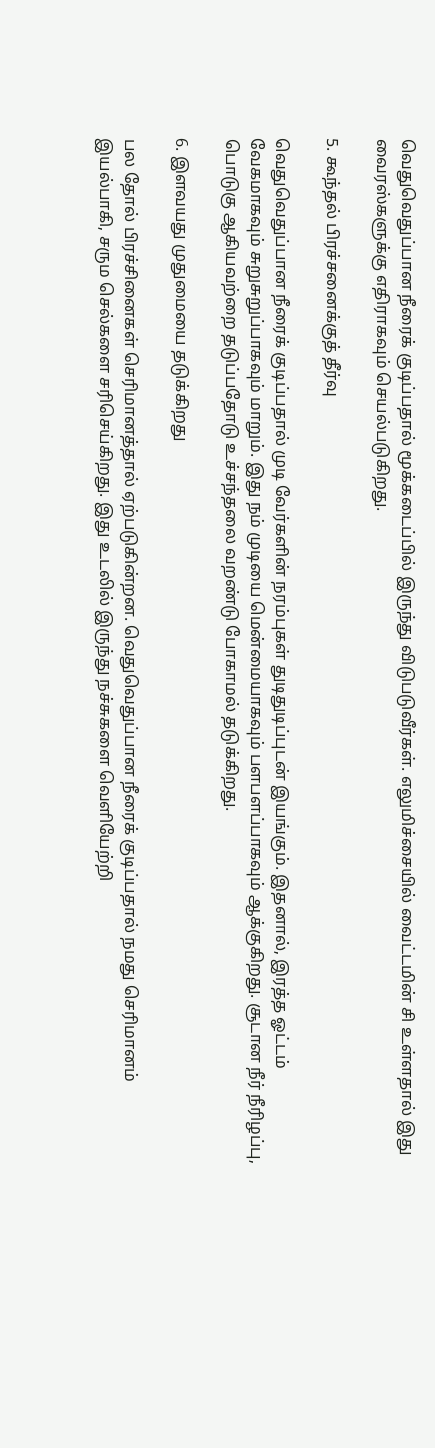வெதுவெதுப்பான நீரைக் குடிப்பதால் மூக்கடைப்பில் இருந்து விடுபடுவீர்கள். எலுமிச்சையில் வைட்டமின் சி உள்ளதால் இது வைரஸ்களுக்கு எதிராகவும் செயல்படுகிறது.

5. கூந்தல் பிரச்சனைக்குத் தீர்வு

வெதுவெதுப்பான நீரைக் குடிப்பதால் முடி வேர்களின் நரம்புகள் துடிதுடிப்புடன் இயங்கும். இதனால், இரத்த ஓட்டம் வேகமாகவும் சுறுசுறுப்பாகவும் மாறும். இது நம் முடியை மென்மையாகவும் பளபளப்பாகவும் ஆக்குகிறது. சூடான நீர் நீரிழப்பு, பொடுகு ஆகியவற்றை தடுப்பதோடு உச்சந்தலை வறண்டு போகாமல் தடுக்கிறது.

6. இளவயது முதுமையை தடுக்கிறது

பல தோல் பிரச்சினைகள் செரிமானத்தால் ஏற்படுகின்றன. வெதுவெதுப்பான நீரைக் குடிப்பதால் நமது செரிமானம் இயல்பாகி, சரும செல்களை சரிசெய்கிறது. இது உடலில் இருந்து நச்சுகளை வெளியேற்றி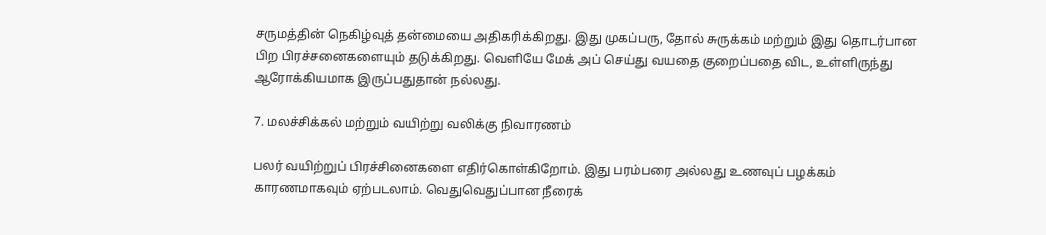சருமத்தின் நெகிழ்வுத் தன்மையை அதிகரிக்கிறது. இது முகப்பரு, தோல் சுருக்கம் மற்றும் இது தொடர்பான பிற பிரச்சனைகளையும் தடுக்கிறது. வெளியே மேக் அப் செய்து வயதை குறைப்பதை விட, உள்ளிருந்து ஆரோக்கியமாக இருப்பதுதான் நல்லது.

7. மலச்சிக்கல் மற்றும் வயிற்று வலிக்கு நிவாரணம்

பலர் வயிற்றுப் பிரச்சினைகளை எதிர்கொள்கிறோம். இது பரம்பரை அல்லது உணவுப் பழக்கம் காரணமாகவும் ஏற்படலாம். வெதுவெதுப்பான நீரைக்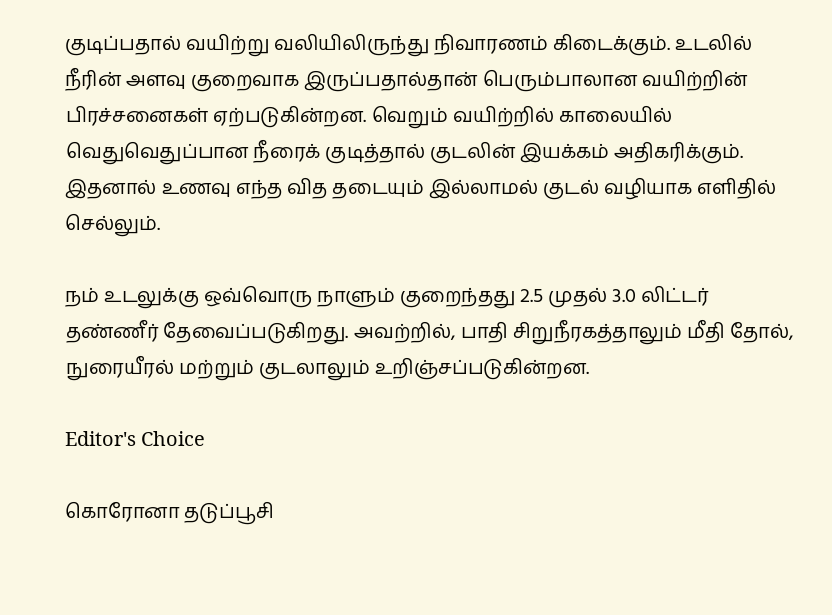குடிப்பதால் வயிற்று வலியிலிருந்து நிவாரணம் கிடைக்கும். உடலில் நீரின் அளவு குறைவாக இருப்பதால்தான் பெரும்பாலான வயிற்றின் பிரச்சனைகள் ஏற்படுகின்றன. வெறும் வயிற்றில் காலையில் வெதுவெதுப்பான நீரைக் குடித்தால் குடலின் இயக்கம் அதிகரிக்கும். இதனால் உணவு எந்த வித தடையும் இல்லாமல் குடல் வழியாக எளிதில் செல்லும்.

நம் உடலுக்கு ஒவ்வொரு நாளும் குறைந்தது 2.5 முதல் 3.0 லிட்டர் தண்ணீர் தேவைப்படுகிறது. அவற்றில், பாதி சிறுநீரகத்தாலும் மீதி தோல், நுரையீரல் மற்றும் குடலாலும் உறிஞ்சப்படுகின்றன.

Editor's Choice

கொரோனா தடுப்பூசி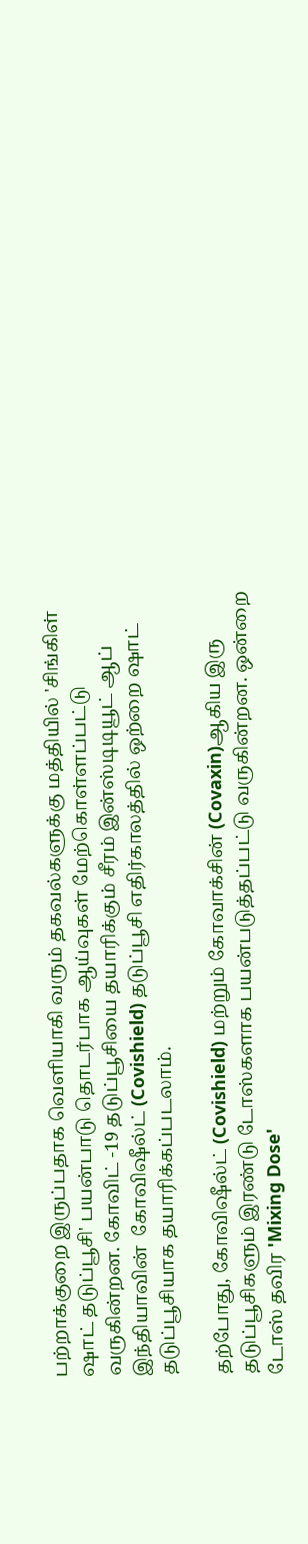பற்றாக்குறை இருப்பதாக வெளியாகி வரும் தகவல்களுக்கு மத்தியில் 'சிங்கிள் ஷாட் தடுப்பூசி' பயன்பாடு தொடர்பாக ஆய்வுகள் மேற்கொள்ளப்பட்டு வருகின்றன. கோவிட் -19 தடுப்பூசியை தயாரிக்கும் சீரம் இன்ஸ்டிடியூட் ஆப் இந்தியாவின்  கோவிஷீல்ட் (Covishield) தடுப்பூசி எதிர்காலத்தில் ஒற்றை ஷாட் தடுப்பூசியாக தயாரிக்கப்படலாம்.

தற்போது, கோவிஷீல்ட் (Covishield) மற்றும் கோவாக்சின் (Covaxin)ஆகிய இரு தடுப்பூசிகளும் இரண்டு டோஸ்களாக பயன்படுத்தப்பட்டு வருகின்றன. ஒன்றை டோஸ் தவிர 'Mixing Dose'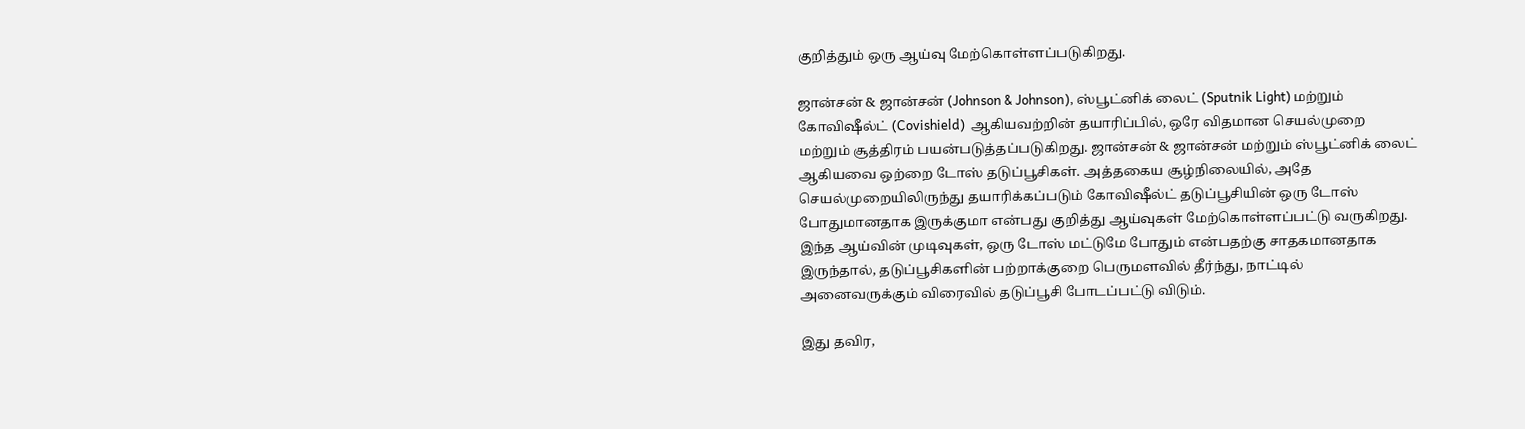குறித்தும் ஒரு ஆய்வு மேற்கொள்ளப்படுகிறது.

ஜான்சன் & ஜான்சன் (Johnson & Johnson), ஸ்பூட்னிக் லைட் (Sputnik Light) மற்றும் கோவிஷீல்ட் (Covishield)  ஆகியவற்றின் தயாரிப்பில், ஒரே விதமான செயல்முறை மற்றும் சூத்திரம் பயன்படுத்தப்படுகிறது. ஜான்சன் & ஜான்சன் மற்றும் ஸ்பூட்னிக் லைட் ஆகியவை ஒற்றை டோஸ் தடுப்பூசிகள். அத்தகைய சூழ்நிலையில், அதே செயல்முறையிலிருந்து தயாரிக்கப்படும் கோவிஷீல்ட் தடுப்பூசியின் ஒரு டோஸ் போதுமானதாக இருக்குமா என்பது குறித்து ஆய்வுகள் மேற்கொள்ளப்பட்டு வருகிறது.  இந்த ஆய்வின் முடிவுகள், ஒரு டோஸ் மட்டுமே போதும் என்பதற்கு சாதகமானதாக இருந்தால், தடுப்பூசிகளின் பற்றாக்குறை பெருமளவில் தீர்ந்து, நாட்டில் அனைவருக்கும் விரைவில் தடுப்பூசி போடப்பட்டு விடும்.

இது தவிர,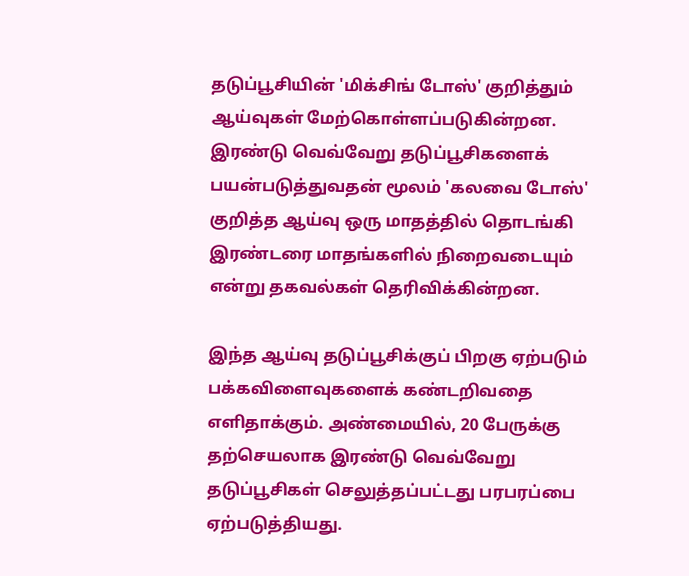தடுப்பூசியின் 'மிக்சிங் டோஸ்' குறித்தும் ஆய்வுகள் மேற்கொள்ளப்படுகின்றன.  இரண்டு வெவ்வேறு தடுப்பூசிகளைக் பயன்படுத்துவதன் மூலம் 'கலவை டோஸ்' குறித்த ஆய்வு ஒரு மாதத்தில் தொடங்கி இரண்டரை மாதங்களில் நிறைவடையும் என்று தகவல்கள் தெரிவிக்கின்றன.

இந்த ஆய்வு தடுப்பூசிக்குப் பிறகு ஏற்படும் பக்கவிளைவுகளைக் கண்டறிவதை எளிதாக்கும். அண்மையில், 20 பேருக்கு தற்செயலாக இரண்டு வெவ்வேறு தடுப்பூசிகள் செலுத்தப்பட்டது பரபரப்பை ஏற்படுத்தியது.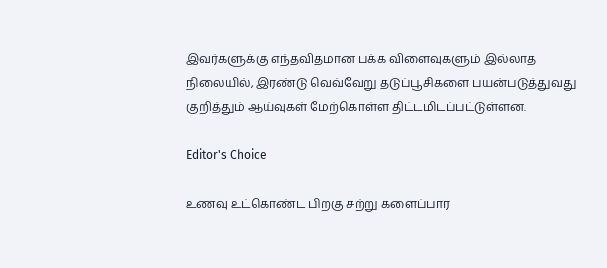இவர்களுக்கு எந்தவிதமான பக்க விளைவுகளும் இல்லாத நிலையில், இரண்டு வெவ்வேறு தடுப்பூசிகளை பயன்படுத்துவது குறித்தும் ஆய்வுகள் மேற்கொள்ள திட்டமிடப்பட்டுள்ளன.

Editor's Choice

உணவு உட்கொண்ட பிறகு சற்று களைப்பார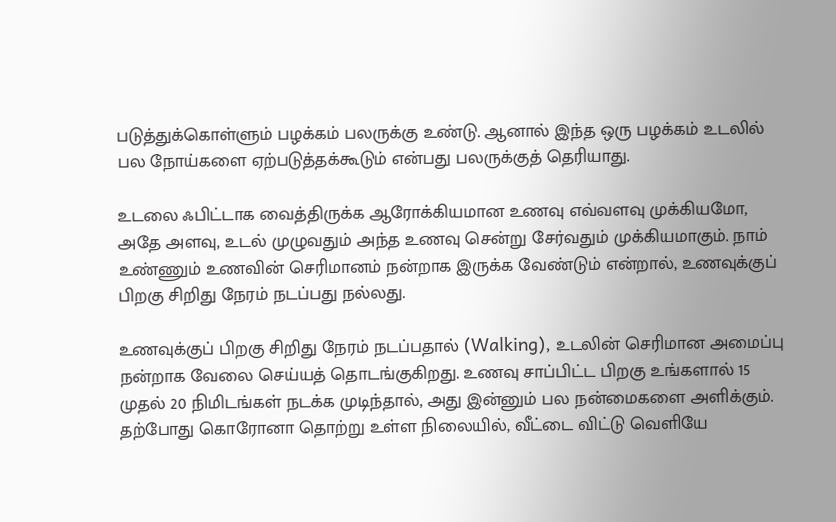படுத்துக்கொள்ளும் பழக்கம் பலருக்கு உண்டு. ஆனால் இந்த ஒரு பழக்கம் உடலில் பல நோய்களை ஏற்படுத்தக்கூடும் என்பது பலருக்குத் தெரியாது.

உடலை ஃபிட்டாக வைத்திருக்க ஆரோக்கியமான உணவு எவ்வளவு முக்கியமோ, அதே அளவு, உடல் முழுவதும் அந்த உணவு சென்று சேர்வதும் முக்கியமாகும். நாம் உண்ணும் உணவின் செரிமானம் நன்றாக இருக்க வேண்டும் என்றால், உணவுக்குப் பிறகு சிறிது நேரம் நடப்பது நல்லது.

உணவுக்குப் பிறகு சிறிது நேரம் நடப்பதால் (Walking), உடலின் செரிமான அமைப்பு நன்றாக வேலை செய்யத் தொடங்குகிறது. உணவு சாப்பிட்ட பிறகு உங்களால் 15 முதல் 20 நிமிடங்கள் நடக்க முடிந்தால், அது இன்னும் பல நன்மைகளை அளிக்கும். தற்போது கொரோனா தொற்று உள்ள நிலையில், வீட்டை விட்டு வெளியே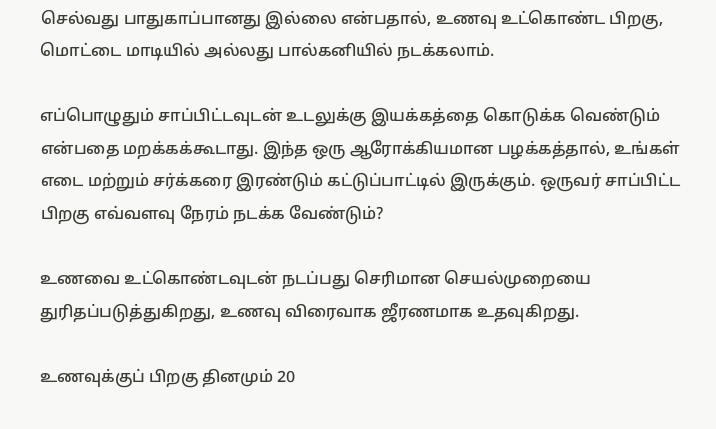செல்வது பாதுகாப்பானது இல்லை என்பதால், உணவு உட்கொண்ட பிறகு, மொட்டை மாடியில் அல்லது பால்கனியில் நடக்கலாம்.

எப்பொழுதும் சாப்பிட்டவுடன் உடலுக்கு இயக்கத்தை கொடுக்க வெண்டும் என்பதை மறக்கக்கூடாது. இந்த ஒரு ஆரோக்கியமான பழக்கத்தால், உங்கள் எடை மற்றும் சர்க்கரை இரண்டும் கட்டுப்பாட்டில் இருக்கும். ஒருவர் சாப்பிட்ட பிறகு எவ்வளவு நேரம் நடக்க வேண்டும்?

உணவை உட்கொண்டவுடன் நடப்பது செரிமான செயல்முறையை துரிதப்படுத்துகிறது, உணவு விரைவாக ஜீரணமாக உதவுகிறது.

உணவுக்குப் பிறகு தினமும் 20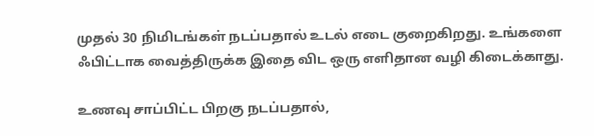முதல் 30 நிமிடங்கள் நடப்பதால் உடல் எடை குறைகிறது. உங்களை ஃபிட்டாக வைத்திருக்க இதை விட ஒரு எளிதான வழி கிடைக்காது.

உணவு சாப்பிட்ட பிறகு நடப்பதால்,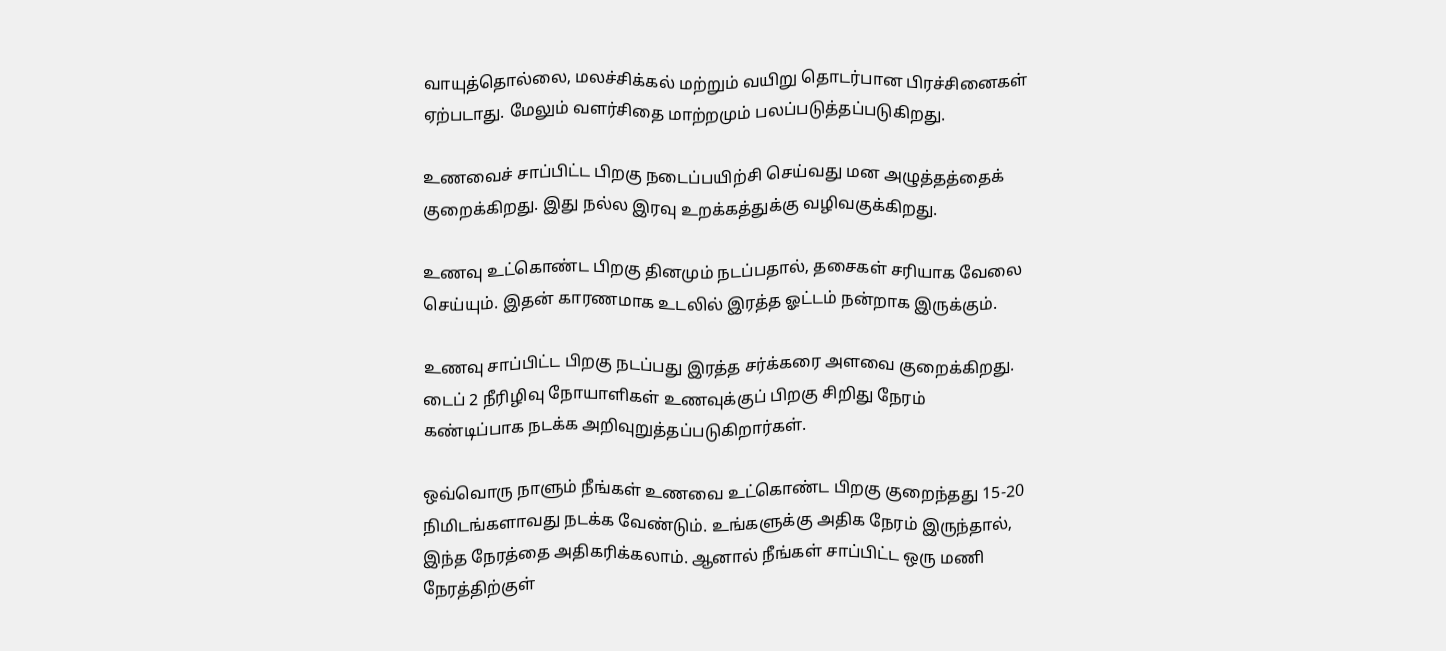வாயுத்தொல்லை, மலச்சிக்கல் மற்றும் வயிறு தொடர்பான பிரச்சினைகள் ஏற்படாது. மேலும் வளர்சிதை மாற்றமும் பலப்படுத்தப்படுகிறது.

உணவைச் சாப்பிட்ட பிறகு நடைப்பயிற்சி செய்வது மன அழுத்தத்தைக் குறைக்கிறது. இது நல்ல இரவு உறக்கத்துக்கு வழிவகுக்கிறது.

உணவு உட்கொண்ட பிறகு தினமும் நடப்பதால், தசைகள் சரியாக வேலை செய்யும். இதன் காரணமாக உடலில் இரத்த ஓட்டம் நன்றாக இருக்கும்.

உணவு சாப்பிட்ட பிறகு நடப்பது இரத்த சர்க்கரை அளவை குறைக்கிறது. டைப் 2 நீரிழிவு நோயாளிகள் உணவுக்குப் பிறகு சிறிது நேரம் கண்டிப்பாக நடக்க அறிவுறுத்தப்படுகிறார்கள்.

ஒவ்வொரு நாளும் நீங்கள் உணவை உட்கொண்ட பிறகு குறைந்தது 15-20 நிமிடங்களாவது நடக்க வேண்டும். உங்களுக்கு அதிக நேரம் இருந்தால், இந்த நேரத்தை அதிகரிக்கலாம். ஆனால் நீங்கள் சாப்பிட்ட ஒரு மணி நேரத்திற்குள்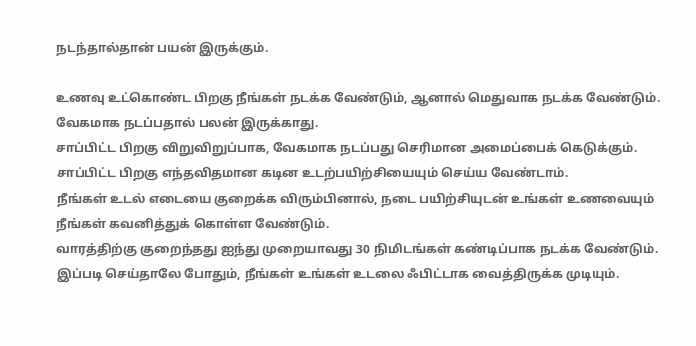நடந்தால்தான் பயன் இருக்கும்.

உணவு உட்கொண்ட பிறகு நீங்கள் நடக்க வேண்டும், ஆனால் மெதுவாக நடக்க வேண்டும். வேகமாக நடப்பதால் பலன் இருக்காது.
சாப்பிட்ட பிறகு விறுவிறுப்பாக, வேகமாக நடப்பது செரிமான அமைப்பைக் கெடுக்கும்.
சாப்பிட்ட பிறகு எந்தவிதமான கடின உடற்பயிற்சியையும் செய்ய வேண்டாம்.
நீங்கள் உடல் எடையை குறைக்க விரும்பினால், நடை பயிற்சியுடன் உங்கள் உணவையும் நீங்கள் கவனித்துக் கொள்ள வேண்டும்.
வாரத்திற்கு குறைந்தது ஐந்து முறையாவது 30 நிமிடங்கள் கண்டிப்பாக நடக்க வேண்டும். இப்படி செய்தாலே போதும், நீங்கள் உங்கள் உடலை ஃபிட்டாக வைத்திருக்க முடியும்.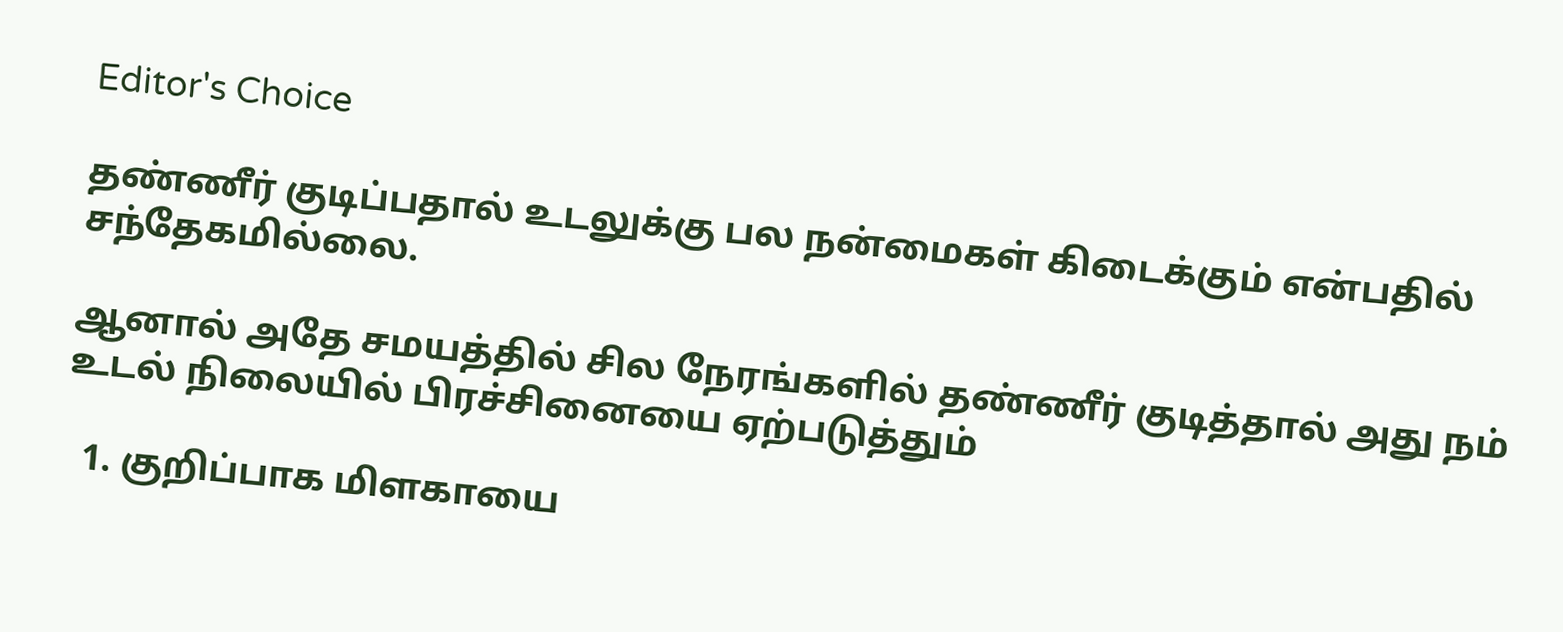Editor's Choice

தண்ணீர் குடிப்பதால் உடலுக்கு பல நன்மைகள் கிடைக்கும் என்பதில் சந்தேகமில்லை.

ஆனால் அதே சமயத்தில் சில நேரங்களில் தண்ணீர் குடித்தால் அது நம் உடல் நிலையில் பிரச்சினையை ஏற்படுத்தும்

  1. குறிப்பாக மிளகாயை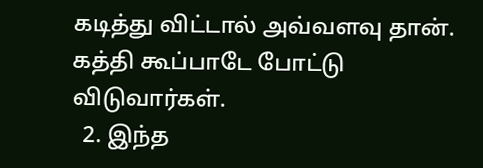கடித்து விட்டால் அவ்வளவு தான். கத்தி கூப்பாடே போட்டு விடுவார்கள்.
  2. இந்த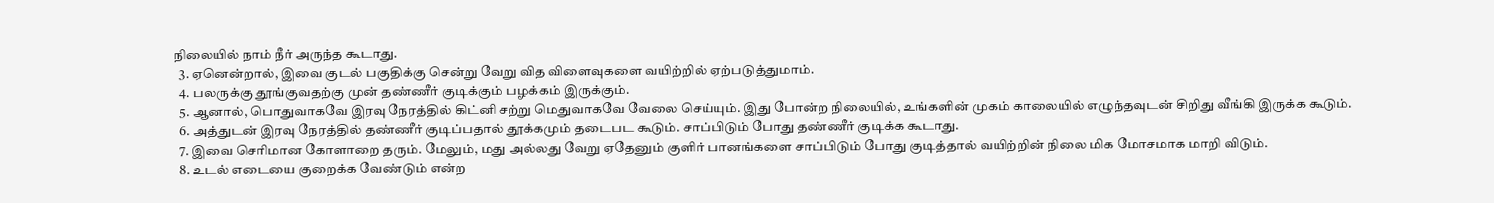நிலையில் நாம் நீர் அருந்த கூடாது.
  3. ஏனென்றால், இவை குடல் பகுதிக்கு சென்று வேறு வித விளைவுகளை வயிற்றில் ஏற்படுத்துமாம்.
  4. பலருக்கு தூங்குவதற்கு முன் தண்ணீர் குடிக்கும் பழக்கம் இருக்கும்.
  5. ஆனால், பொதுவாகவே இரவு நேரத்தில் கிட்னி சற்று மெதுவாகவே வேலை செய்யும். இது போன்ற நிலையில், உங்களின் முகம் காலையில் எழுந்தவுடன் சிறிது வீங்கி இருக்க கூடும்.
  6. அத்துடன் இரவு நேரத்தில் தண்ணீர் குடிப்பதால் தூக்கமும் தடைபட கூடும். சாப்பிடும் போது தண்ணீர் குடிக்க கூடாது.
  7. இவை செரிமான கோளாறை தரும். மேலும், மது அல்லது வேறு ஏதேனும் குளிர் பானங்களை சாப்பிடும் போது குடித்தால் வயிற்றின் நிலை மிக மோசமாக மாறி விடும்.
  8. உடல் எடையை குறைக்க வேண்டும் என்ற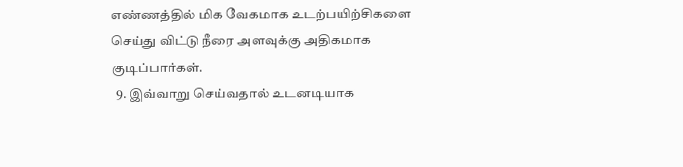எண்ணத்தில் மிக வேகமாக உடற்பயிற்சிகளை செய்து விட்டு நீரை அளவுக்கு அதிகமாக குடிப்பார்கள்.
  9. இவ்வாறு செய்வதால் உடனடியாக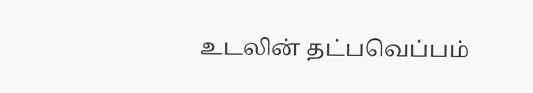உடலின் தட்பவெப்பம்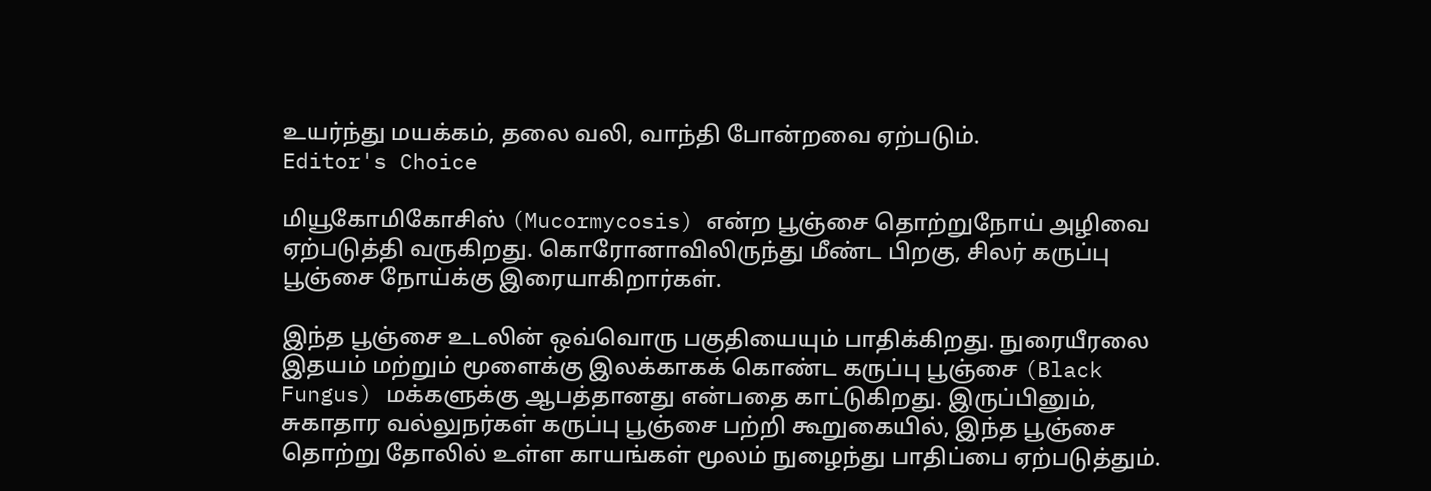உயர்ந்து மயக்கம், தலை வலி, வாந்தி போன்றவை ஏற்படும்.
Editor's Choice

மியூகோமிகோசிஸ் (Mucormycosis) என்ற பூஞ்சை தொற்றுநோய் அழிவை ஏற்படுத்தி வருகிறது. கொரோனாவிலிருந்து மீண்ட பிறகு, சிலர் கருப்பு பூஞ்சை நோய்க்கு இரையாகிறார்கள்.

இந்த பூஞ்சை உடலின் ஒவ்வொரு பகுதியையும் பாதிக்கிறது. நுரையீரலை இதயம் மற்றும் மூளைக்கு இலக்காகக் கொண்ட கருப்பு பூஞ்சை (Black Fungus) மக்களுக்கு ஆபத்தானது என்பதை காட்டுகிறது. இருப்பினும், சுகாதார வல்லுநர்கள் கருப்பு பூஞ்சை பற்றி கூறுகையில், இந்த பூஞ்சை தொற்று தோலில் உள்ள காயங்கள் மூலம் நுழைந்து பாதிப்பை ஏற்படுத்தும்.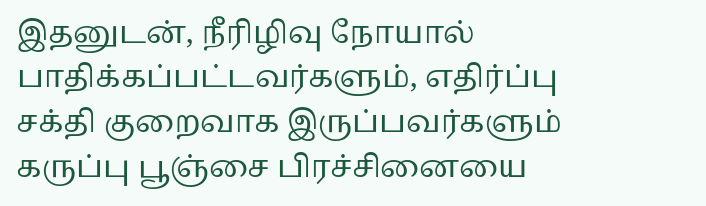இதனுடன், நீரிழிவு நோயால் பாதிக்கப்பட்டவர்களும், எதிர்ப்பு சக்தி குறைவாக இருப்பவர்களும் கருப்பு பூஞ்சை பிரச்சினையை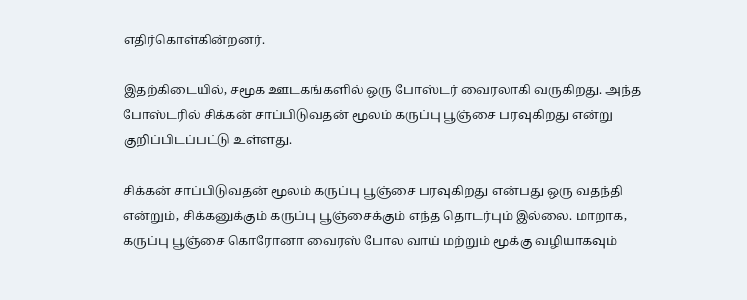எதிர்கொள்கின்றனர்.

இதற்கிடையில், சமூக ஊடகங்களில் ஒரு போஸ்டர் வைரலாகி வருகிறது. அந்த போஸ்டரில் சிக்கன் சாப்பிடுவதன் மூலம் கருப்பு பூஞ்சை பரவுகிறது என்று குறிப்பிடப்பட்டு உள்ளது.

சிக்கன் சாப்பிடுவதன் மூலம் கருப்பு பூஞ்சை பரவுகிறது என்பது ஒரு வதந்தி என்றும், சிக்கனுக்கும் கருப்பு பூஞ்சைக்கும் எந்த தொடர்பும் இல்லை. மாறாக, கருப்பு பூஞ்சை கொரோனா வைரஸ் போல வாய் மற்றும் மூக்கு வழியாகவும்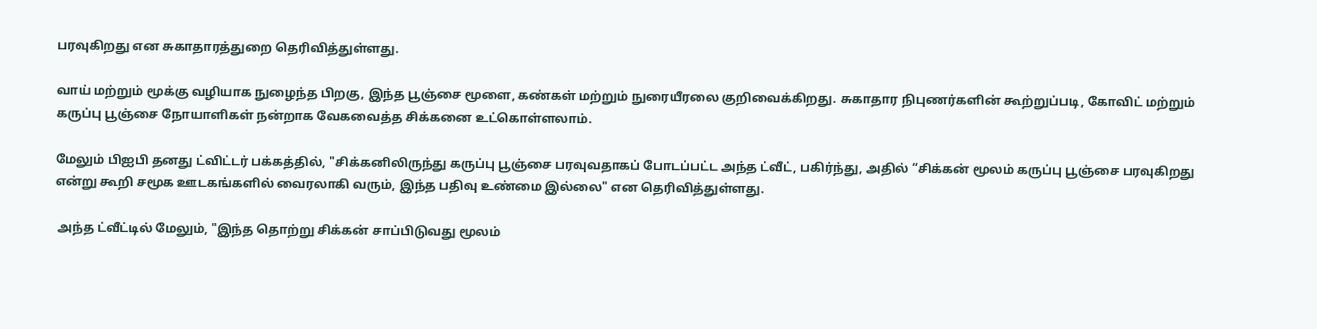பரவுகிறது என சுகாதாரத்துறை தெரிவித்துள்ளது.

வாய் மற்றும் மூக்கு வழியாக நுழைந்த பிறகு, இந்த பூஞ்சை மூளை, கண்கள் மற்றும் நுரையீரலை குறிவைக்கிறது. சுகாதார நிபுணர்களின் கூற்றுப்படி, கோவிட் மற்றும் கருப்பு பூஞ்சை நோயாளிகள் நன்றாக வேகவைத்த சிக்கனை உட்கொள்ளலாம்.

மேலும் பிஐபி தனது ட்விட்டர் பக்கத்தில், "சிக்கனிலிருந்து கருப்பு பூஞ்சை பரவுவதாகப் போடப்பட்ட அந்த ட்வீட், பகிர்ந்து, அதில் “சிக்கன் மூலம் கருப்பு பூஞ்சை பரவுகிறது என்று கூறி சமூக ஊடகங்களில் வைரலாகி வரும், இந்த பதிவு உண்மை இல்லை" என தெரிவித்துள்ளது.

 அந்த ட்வீட்டில் மேலும், "இந்த தொற்று சிக்கன் சாப்பிடுவது மூலம்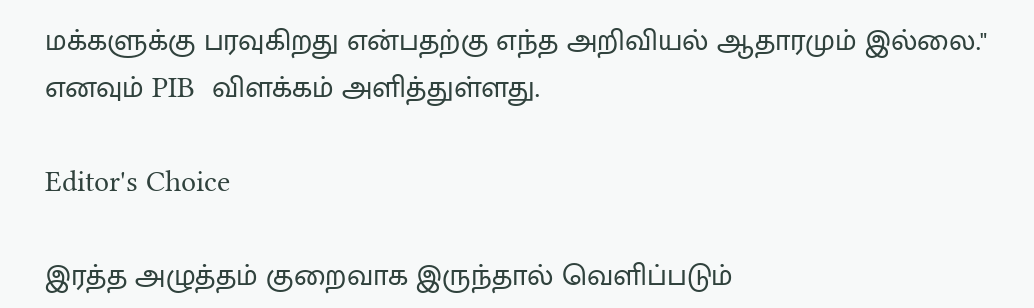மக்களுக்கு பரவுகிறது என்பதற்கு எந்த அறிவியல் ஆதாரமும் இல்லை." எனவும் PIB  விளக்கம் அளித்துள்ளது.

Editor's Choice

இரத்த அழுத்தம் குறைவாக இருந்தால் வெளிப்படும்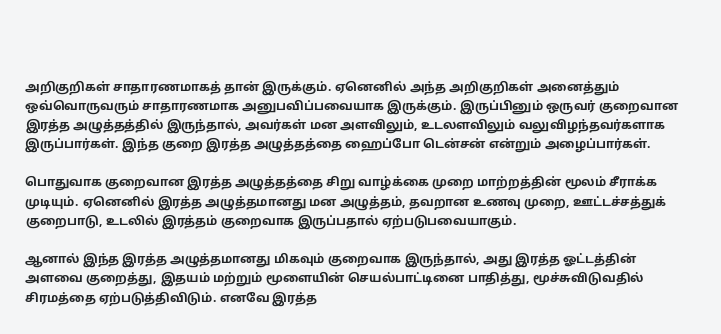அறிகுறிகள் சாதாரணமாகத் தான் இருக்கும். ஏனெனில் அந்த அறிகுறிகள் அனைத்தும் ஒவ்வொருவரும் சாதாரணமாக அனுபவிப்பவையாக இருக்கும். இருப்பினும் ஒருவர் குறைவான இரத்த அழுத்தத்தில் இருந்தால், அவர்கள் மன அளவிலும், உடலளவிலும் வலுவிழந்தவர்களாக இருப்பார்கள். இந்த குறை இரத்த அழுத்தத்தை ஹைப்போ டென்சன் என்றும் அழைப்பார்கள்.

பொதுவாக குறைவான இரத்த அழுத்தத்தை சிறு வாழ்க்கை முறை மாற்றத்தின் மூலம் சீராக்க முடியும். ஏனெனில் இரத்த அழுத்தமானது மன அழுத்தம், தவறான உணவு முறை, ஊட்டச்சத்துக் குறைபாடு, உடலில் இரத்தம் குறைவாக இருப்பதால் ஏற்படுபவையாகும்.

ஆனால் இந்த இரத்த அழுத்தமானது மிகவும் குறைவாக இருந்தால், அது இரத்த ஓட்டத்தின் அளவை குறைத்து, இதயம் மற்றும் மூளையின் செயல்பாட்டினை பாதித்து, மூச்சுவிடுவதில் சிரமத்தை ஏற்படுத்திவிடும். எனவே இரத்த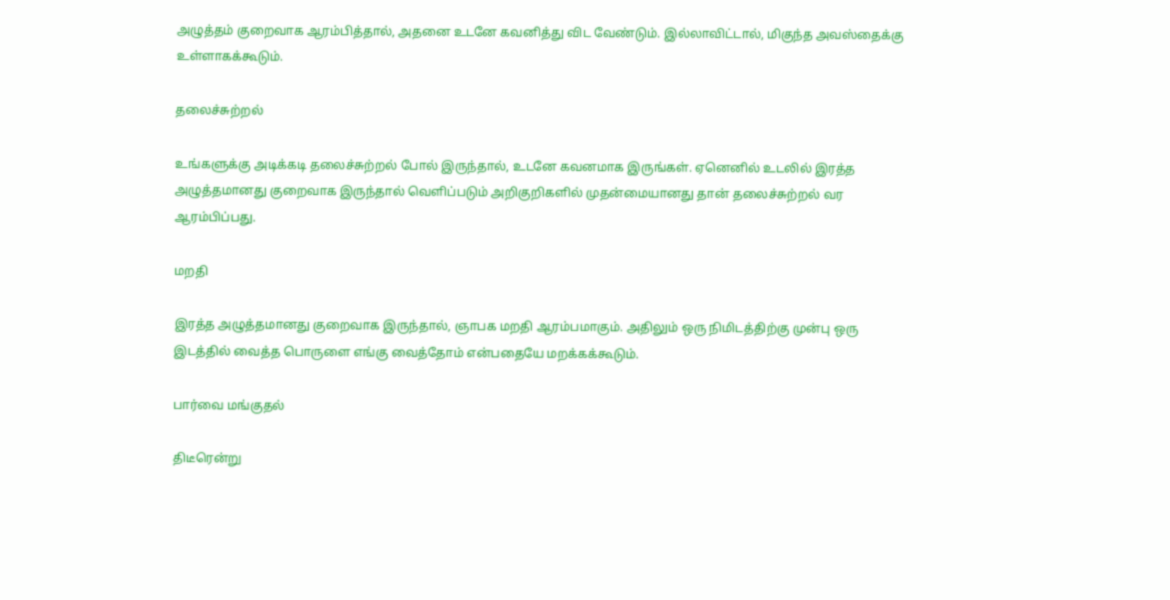அழுத்தம் குறைவாக ஆரம்பித்தால், அதனை உடனே கவனித்து விட வேண்டும். இல்லாவிட்டால், மிகுந்த அவஸ்தைக்கு உள்ளாகக்கூடும்.

தலைச்சுற்றல்

உங்களுக்கு அடிக்கடி தலைச்சுற்றல் போல் இருந்தால், உடனே கவனமாக இருங்கள். ஏனெனில் உடலில் இரத்த அழுத்தமானது குறைவாக இருந்தால் வெளிப்படும் அறிகுறிகளில் முதன்மையானது தான் தலைச்சுற்றல் வர ஆரம்பிப்பது.

மறதி

இரத்த அழுத்தமானது குறைவாக இருந்தால், ஞாபக மறதி ஆரம்பமாகும். அதிலும் ஒரு நிமிடத்திற்கு முன்பு ஒரு இடத்தில் வைத்த பொருளை எங்கு வைத்தோம் என்பதையே மறக்கக்கூடும்.

பார்வை மங்குதல்

திடீரென்று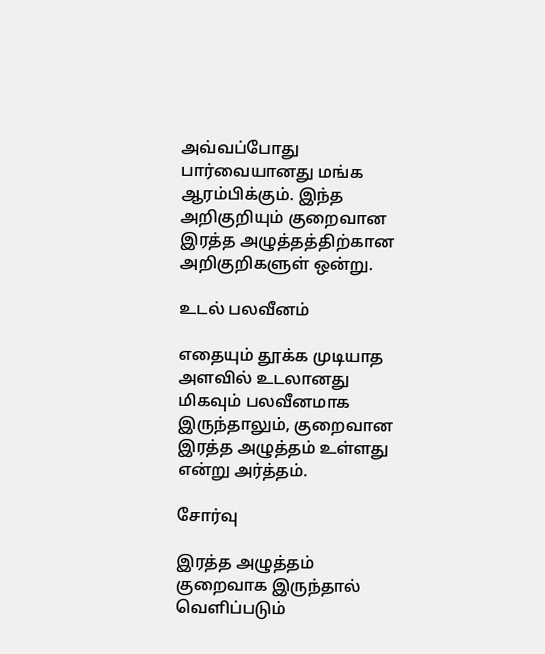அவ்வப்போது பார்வையானது மங்க ஆரம்பிக்கும். இந்த அறிகுறியும் குறைவான இரத்த அழுத்தத்திற்கான அறிகுறிகளுள் ஒன்று.

உடல் பலவீனம்

எதையும் தூக்க முடியாத அளவில் உடலானது மிகவும் பலவீனமாக இருந்தாலும், குறைவான இரத்த அழுத்தம் உள்ளது என்று அர்த்தம்.

சோர்வு

இரத்த அழுத்தம் குறைவாக இருந்தால் வெளிப்படும்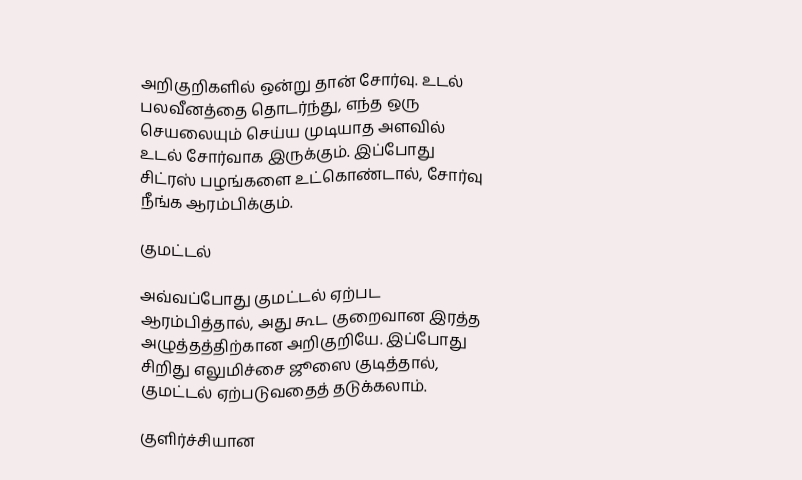அறிகுறிகளில் ஒன்று தான் சோர்வு. உடல் பலவீனத்தை தொடர்ந்து, எந்த ஒரு செயலையும் செய்ய முடியாத அளவில் உடல் சோர்வாக இருக்கும். இப்போது சிட்ரஸ் பழங்களை உட்கொண்டால், சோர்வு நீங்க ஆரம்பிக்கும்.

குமட்டல்

அவ்வப்போது குமட்டல் ஏற்பட ஆரம்பித்தால், அது கூட குறைவான இரத்த அழுத்தத்திற்கான அறிகுறியே. இப்போது சிறிது எலுமிச்சை ஜூஸை குடித்தால், குமட்டல் ஏற்படுவதைத் தடுக்கலாம்.

குளிர்ச்சியான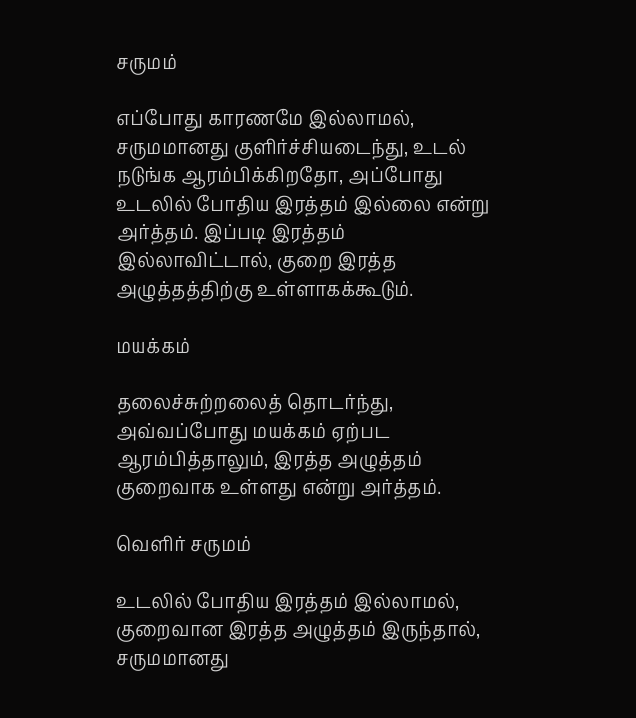சருமம்

எப்போது காரணமே இல்லாமல், சருமமானது குளிர்ச்சியடைந்து, உடல் நடுங்க ஆரம்பிக்கிறதோ, அப்போது உடலில் போதிய இரத்தம் இல்லை என்று அர்த்தம். இப்படி இரத்தம் இல்லாவிட்டால், குறை இரத்த அழுத்தத்திற்கு உள்ளாகக்கூடும்.

மயக்கம்

தலைச்சுற்றலைத் தொடர்ந்து, அவ்வப்போது மயக்கம் ஏற்பட ஆரம்பித்தாலும், இரத்த அழுத்தம் குறைவாக உள்ளது என்று அர்த்தம்.

வெளிர் சருமம்

உடலில் போதிய இரத்தம் இல்லாமல், குறைவான இரத்த அழுத்தம் இருந்தால், சருமமானது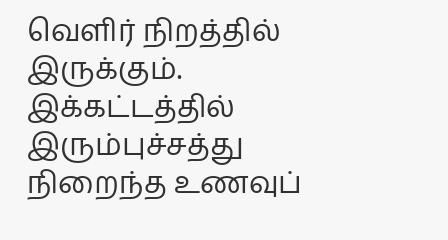வெளிர் நிறத்தில் இருக்கும். இக்கட்டத்தில் இரும்புச்சத்து நிறைந்த உணவுப்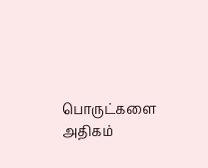பொருட்களை அதிகம்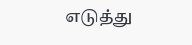எடுத்து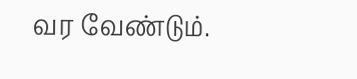வர வேண்டும்.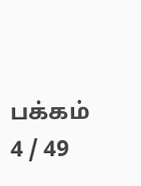பக்கம் 4 / 49